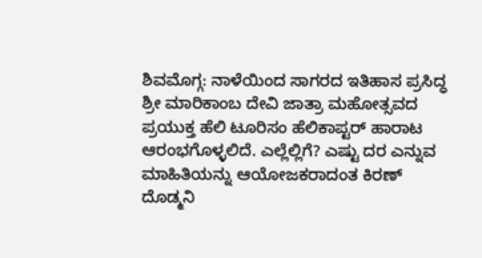ಶಿವಮೊಗ್ಗ: ನಾಳೆಯಿಂದ ಸಾಗರದ ಇತಿಹಾಸ ಪ್ರಸಿದ್ಧ ಶ್ರೀ ಮಾರಿಕಾಂಬ ದೇವಿ ಜಾತ್ರಾ ಮಹೋತ್ಸವದ ಪ್ರಯುಕ್ತ ಹೆಲಿ ಟೂರಿಸಂ ಹೆಲಿಕಾಪ್ಟರ್ ಹಾರಾಟ ಆರಂಭಗೊಳ್ಳಲಿದೆ. ಎಲ್ಲೆಲ್ಲಿಗೆ? ಎಷ್ಟು ದರ ಎನ್ನುವ ಮಾಹಿತಿಯನ್ನು ಆಯೋಜಕರಾದಂತ ಕಿರಣ್ ದೊಡ್ಮನಿ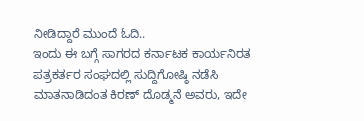ನೀಡಿದ್ದಾರೆ ಮುಂದೆ ಓದಿ..
ಇಂದು ಈ ಬಗ್ಗೆ ಸಾಗರದ ಕರ್ನಾಟಕ ಕಾರ್ಯನಿರತ ಪತ್ರಕರ್ತರ ಸಂಘದಲ್ಲಿ ಸುದ್ದಿಗೋಷ್ಠಿ ನಡೆಸಿ ಮಾತನಾಡಿದಂತ ಕಿರಣ್ ದೊಡ್ಮನೆ ಅವರು, ಇದೇ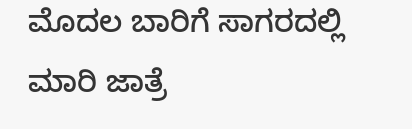ಮೊದಲ ಬಾರಿಗೆ ಸಾಗರದಲ್ಲಿ ಮಾರಿ ಜಾತ್ರೆ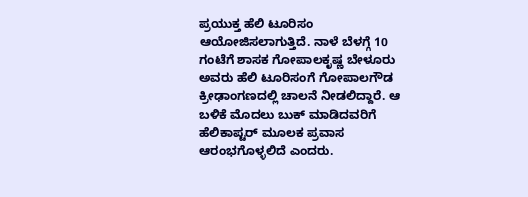ಪ್ರಯುಕ್ತ ಹೆಲಿ ಟೂರಿಸಂ ಆಯೋಜಿಸಲಾಗುತ್ತಿದೆ. ನಾಳೆ ಬೆಳಗ್ಗೆ 10 ಗಂಟೆಗೆ ಶಾಸಕ ಗೋಪಾಲಕೃಷ್ಣ ಬೇಳೂರು ಅವರು ಹೆಲಿ ಟೂರಿಸಂಗೆ ಗೋಪಾಲಗೌಡ ಕ್ರೀಢಾಂಗಣದಲ್ಲಿ ಚಾಲನೆ ನೀಡಲಿದ್ದಾರೆ. ಆ ಬಳಿಕೆ ಮೊದಲು ಬುಕ್ ಮಾಡಿದವರಿಗೆ ಹೆಲಿಕಾಪ್ಟರ್ ಮೂಲಕ ಪ್ರವಾಸ ಆರಂಭಗೊಳ್ಳಲಿದೆ ಎಂದರು.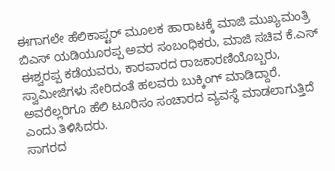ಈಗಾಗಲೇ ಹೆಲಿಕಾಪ್ಟರ್ ಮೂಲಕ ಹಾರಾಟಕ್ಕೆ ಮಾಜಿ ಮುಖ್ಯಮಂತ್ರಿ ಬಿಎಸ್ ಯಡಿಯೂರಪ್ಪ ಅವರ ಸಂಬಂಧಿಕರು, ಮಾಜಿ ಸಚಿವ ಕೆ.ಎಸ್ ಈಶ್ವರಪ್ಪ ಕಡೆಯವರು, ಕಾರವಾರದ ರಾಜಕಾರಣಿಯೊಬ್ಬರು, ಸ್ವಾಮೀಜಿಗಳು ಸೇರಿದಂತೆ ಹಲವರು ಬುಕ್ಕಿಂಗ್ ಮಾಡಿದ್ದಾರೆ. ಅವರೆಲ್ಲರಿಗೂ ಹೆಲಿ ಟೂರಿಸಂ ಸಂಚಾರದ ವ್ಯವಸ್ಥೆ ಮಾಡಲಾಗುತ್ತಿದೆ ಎಂದು ತಿಳಿಸಿದರು.
ಸಾಗರದ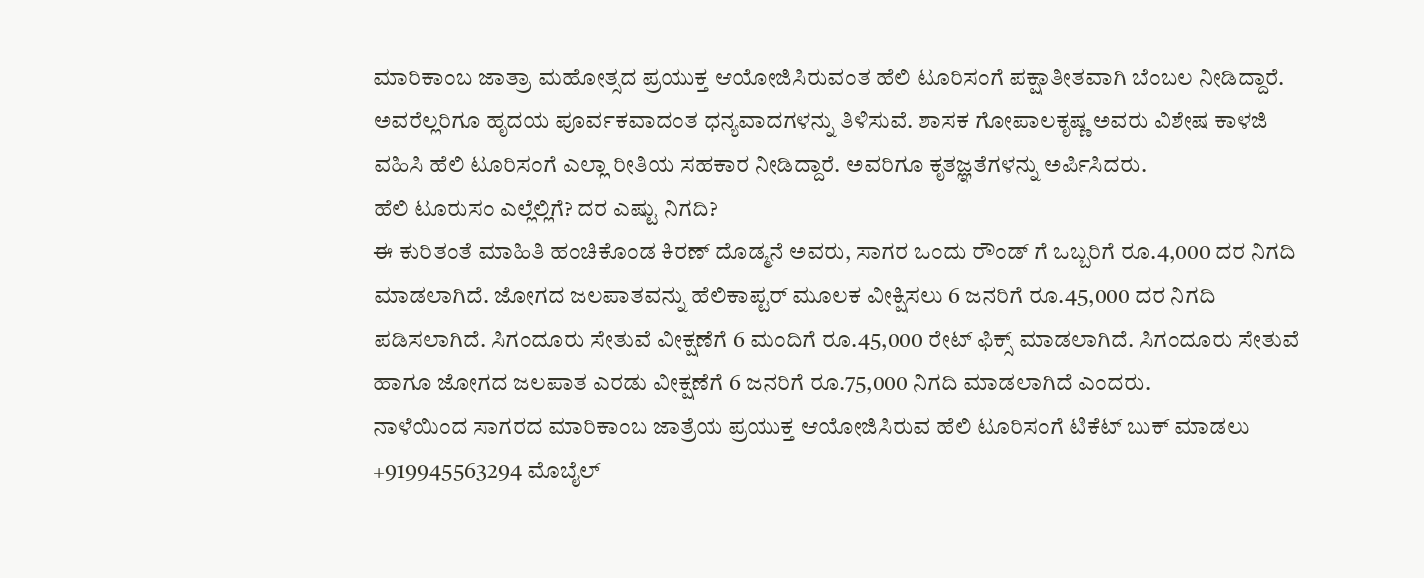ಮಾರಿಕಾಂಬ ಜಾತ್ರಾ ಮಹೋತ್ಸದ ಪ್ರಯುಕ್ತ ಆಯೋಜಿಸಿರುವಂತ ಹೆಲಿ ಟೂರಿಸಂಗೆ ಪಕ್ಷಾತೀತವಾಗಿ ಬೆಂಬಲ ನೀಡಿದ್ದಾರೆ. ಅವರೆಲ್ಲರಿಗೂ ಹೃದಯ ಪೂರ್ವಕವಾದಂತ ಧನ್ಯವಾದಗಳನ್ನು ತಿಳಿಸುವೆ. ಶಾಸಕ ಗೋಪಾಲಕೃಷ್ಣ ಅವರು ವಿಶೇಷ ಕಾಳಜಿ ವಹಿಸಿ ಹೆಲಿ ಟೂರಿಸಂಗೆ ಎಲ್ಲಾ ರೀತಿಯ ಸಹಕಾರ ನೀಡಿದ್ದಾರೆ. ಅವರಿಗೂ ಕೃತಜ್ಞತೆಗಳನ್ನು ಅರ್ಪಿಸಿದರು.
ಹೆಲಿ ಟೂರುಸಂ ಎಲ್ಲೆಲ್ಲಿಗೆ? ದರ ಎಷ್ಟು ನಿಗದಿ?
ಈ ಕುರಿತಂತೆ ಮಾಹಿತಿ ಹಂಚಿಕೊಂಡ ಕಿರಣ್ ದೊಡ್ಮನೆ ಅವರು, ಸಾಗರ ಒಂದು ರೌಂಡ್ ಗೆ ಒಬ್ಬರಿಗೆ ರೂ.4,000 ದರ ನಿಗದಿ ಮಾಡಲಾಗಿದೆ. ಜೋಗದ ಜಲಪಾತವನ್ನು ಹೆಲಿಕಾಪ್ಟರ್ ಮೂಲಕ ವೀಕ್ಷಿಸಲು 6 ಜನರಿಗೆ ರೂ.45,000 ದರ ನಿಗದಿ ಪಡಿಸಲಾಗಿದೆ. ಸಿಗಂದೂರು ಸೇತುವೆ ವೀಕ್ಷಣೆಗೆ 6 ಮಂದಿಗೆ ರೂ.45,000 ರೇಟ್ ಫಿಕ್ಸ್ ಮಾಡಲಾಗಿದೆ. ಸಿಗಂದೂರು ಸೇತುವೆ ಹಾಗೂ ಜೋಗದ ಜಲಪಾತ ಎರಡು ವೀಕ್ಷಣೆಗೆ 6 ಜನರಿಗೆ ರೂ.75,000 ನಿಗದಿ ಮಾಡಲಾಗಿದೆ ಎಂದರು.
ನಾಳೆಯಿಂದ ಸಾಗರದ ಮಾರಿಕಾಂಬ ಜಾತ್ರೆಯ ಪ್ರಯುಕ್ತ ಆಯೋಜಿಸಿರುವ ಹೆಲಿ ಟೂರಿಸಂಗೆ ಟಿಕೆಟ್ ಬುಕ್ ಮಾಡಲು +919945563294 ಮೊಬೈಲ್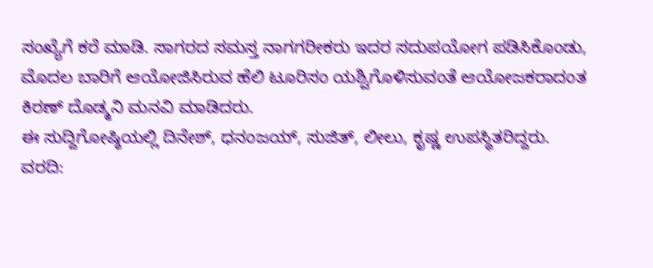ಸಂಖ್ಯೆಗೆ ಕರೆ ಮಾಡಿ. ಸಾಗರದ ಸಮಸ್ತ ನಾಗಗರೀಕರು ಇದರ ಸದುಪಯೋಗ ಪಡಿಸಿಕೊಂಡು, ಮೊದಲ ಬಾರಿಗೆ ಆಯೋಜಿಸಿರುವ ಹೆಲಿ ಟೂರಿಸಂ ಯಶ್ವಿಗೊಳಿಸುವಂತೆ ಆಯೋಜಕರಾದಂತ ಕಿರಣ್ ದೊಡ್ಮನಿ ಮನವಿ ಮಾಡಿದರು.
ಈ ಸುದ್ದಿಗೋಷ್ಠಿಯಲ್ಲಿ ದಿನೇಶ್, ಧನಂಜಯ್, ಸುಜಿತ್, ಲೀಲು, ಕೃಷ್ಣ ಉಪಸ್ಥಿತರಿದ್ದರು.
ವರದಿ: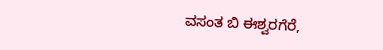ವಸಂತ ಬಿ ಈಶ್ವರಗೆರೆ,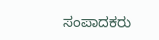ಸಂಪಾದಕರು